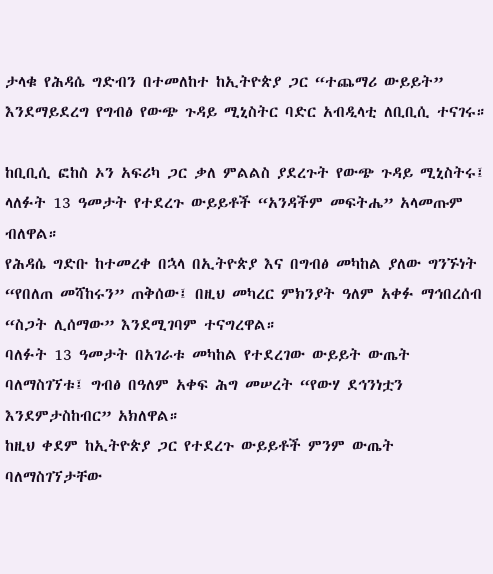ታላቁ የሕዳሴ ግድብን በተመለከተ ከኢትዮጵያ ጋር “ተጨማሪ ውይይት” እንደማይደረግ የግብፅ የውጭ ጉዳይ ሚኒስትር ባድር አብዲላቲ ለቢቢሲ ተናገሩ።

ከቢቢሲ ፎከስ ኦን አፍሪካ ጋር ቃለ ምልልስ ያደረጉት የውጭ ጉዳይ ሚኒስትሩ፤ ላለፉት 13 ዓመታት የተደረጉ ውይይቶች “አንዳችም መፍትሔ” አላመጡም ብለዋል።
የሕዳሴ ግድቡ ከተመረቀ በኋላ በኢትዮጵያ እና በግብፅ መካከል ያለው ግንኙነት “የበለጠ መሻከሩን” ጠቅሰው፤ በዚህ መካረር ምክንያት ዓለም አቀፉ ማኅበረሰብ “ስጋት ሊሰማው” እንደሚገባም ተናግረዋል።
ባለፉት 13 ዓመታት በአገራቱ መካከል የተደረገው ውይይት ውጤት ባለማስገኘቱ፤ ግብፅ በዓለም አቀፍ ሕግ መሠረት “የውሃ ደኅንነቷን እንደምታስከብር” አክለዋል።
ከዚህ ቀደም ከኢትዮጵያ ጋር የተደረጉ ውይይቶች ምንም ውጤት ባለማስገኘታቸው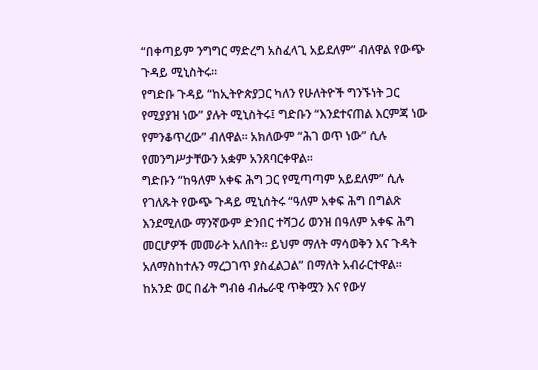“በቀጣይም ንግግር ማድረግ አስፈላጊ አይደለም” ብለዋል የውጭ ጉዳይ ሚኒስትሩ።
የግድቡ ጉዳይ “ከኢትዮጵያጋር ካለን የሁለትዮች ግንኙነት ጋር የሚያያዝ ነው” ያሉት ሚኒስትሩ፤ ግድቡን “እንደተናጠል እርምጃ ነው የምንቆጥረው” ብለዋል። አክለውም “ሕገ ወጥ ነው” ሲሉ የመንግሥታቸውን አቋም አንጸባርቀዋል።
ግድቡን “ከዓለም አቀፍ ሕግ ጋር የሚጣጣም አይደለም” ሲሉ የገለጹት የውጭ ጉዳይ ሚኒሰትሩ “ዓለም አቀፍ ሕግ በግልጽ እንደሚለው ማንኛውም ድንበር ተሻጋሪ ወንዝ በዓለም አቀፍ ሕግ መርሆዎች መመራት አለበት። ይህም ማለት ማሳወቅን እና ጉዳት አለማስከተሉን ማረጋገጥ ያስፈልጋል” በማለት አብራርተዋል።
ከአንድ ወር በፊት ግብፅ ብሔራዊ ጥቅሟን እና የውሃ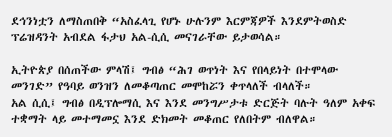ደኅንነቷን ለማስጠበቅ “አስፈላጊ የሆኑ ሁሉንም እርምጃዎች እንደምትወስድ ፕሬዝዳንት አብደል ፋታህ አል-ሲሲ መናገራቸው ይታወሳል።

ኢትዮጵያ በሰጠችው ምላሽ፤ ግብፅ “ሕገ ወጥነት እና የበላይነት በተሞላው መንገድ” የዓባይ ወንዝን ለመቆጣጠር መሞከሯን ቀጥላለች ብላለች።
አል ሲሲ፤ ግብፅ በዲፕሎማሲ እና እንደ መንግሥታቱ ድርጅት ባሉት ዓለም አቀፍ ተቋማት ላይ መተማመኗ እንደ ድክመት መቆጠር የለበትም ብለዋል።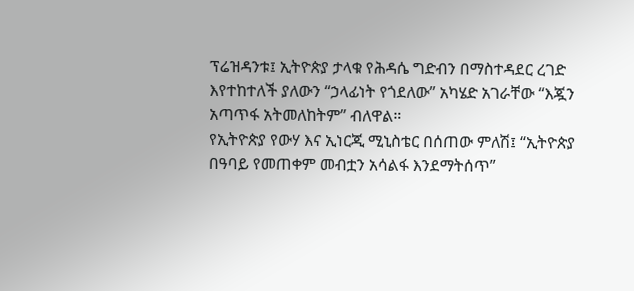ፕሬዝዳንቱ፤ ኢትዮጵያ ታላቁ የሕዳሴ ግድብን በማስተዳደር ረገድ እየተከተለች ያለውን “ኃላፊነት የጎደለው” አካሄድ አገራቸው “እጇን አጣጥፋ አትመለከትም” ብለዋል።
የኢትዮጵያ የውሃ እና ኢነርጂ ሚኒስቴር በሰጠው ምለሽ፤ “ኢትዮጵያ በዓባይ የመጠቀም መብቷን አሳልፋ እንደማትሰጥ”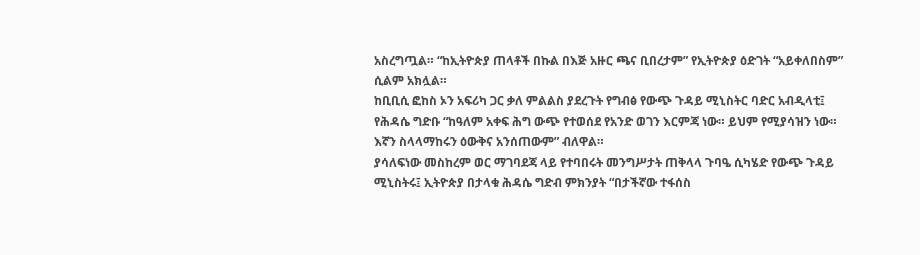አስረግጧል። “ከኢትዮጵያ ጠላቶች በኩል በእጅ አዙር ጫና ቢበረታም” የኢትዮጵያ ዕድገት “አይቀለበስም” ሲልም አክሏል።
ከቢቢሲ ፎከስ ኦን አፍሪካ ጋር ቃለ ምልልስ ያደረጉት የግብፅ የውጭ ጉዳይ ሚኒስትር ባድር አብዲላቲ፤ የሕዳሴ ግድቡ “ከዓለም አቀፍ ሕግ ውጭ የተወሰደ የአንድ ወገን እርምጃ ነው። ይህም የሚያሳዝን ነው። እኛን ስላላማከሩን ዕውቅና አንሰጠውም” ብለዋል።
ያሳለፍነው መስከረም ወር ማገባደጃ ላይ የተባበሩት መንግሥታት ጠቅላላ ጉባዔ ሲካሄድ የውጭ ጉዳይ ሚኒስትሩ፤ ኢትዮጵያ በታላቁ ሕዳሴ ግድብ ምክንያት “በታችኛው ተፋሰስ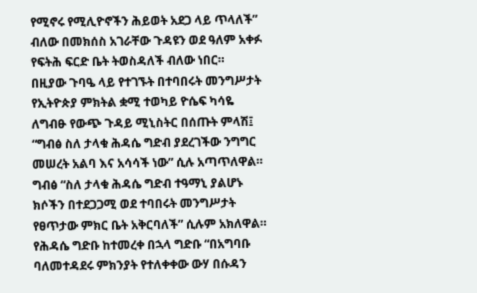የሚኖሩ የሚሊዮኖችን ሕይወት አደጋ ላይ ጥላለች” ብለው በመክሰስ አገራቸው ጉዳዩን ወደ ዓለም አቀፉ የፍትሕ ፍርድ ቤት ትወስዳለች ብለው ነበር።
በዚያው ጉባዔ ላይ የተገኙት በተባበሩት መንግሥታት የኢትዮጵያ ምክትል ቋሚ ተወካይ ዮሴፍ ካሳዬ ለግብፁ የውጭ ጉዳይ ሚኒስትር በሰጡት ምላሽ፤ “ግብፅ ስለ ታላቁ ሕዳሴ ግድብ ያደረገችው ንግግር መሠረት አልባ እና አሳሳች ነው” ሲሉ አጣጥለዋል።
ግብፅ “ስለ ታላቁ ሕዳሴ ግድብ ተዓማኒ ያልሆኑ ክሶችን በተደጋጋሚ ወደ ተባበሩት መንግሥታት የፀጥታው ምክር ቤት አቅርባለች” ሲሉም አክለዋል።
የሕዳሴ ግድቡ ከተመረቀ በኋላ ግድቡ “በአግባቡ ባለመተዳደሩ ምክንያት የተለቀቀው ውሃ በሱዳን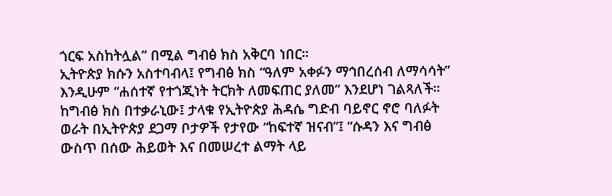ጎርፍ አስከትሏል” በሚል ግብፅ ክስ አቅርባ ነበር።
ኢትዮጵያ ክሱን አስተባብላ፤ የግብፅ ክስ “ዓለም አቀፉን ማኅበረሰብ ለማሳሳት” እንዲሁም “ሐሰተኛ የተጎጂነት ትርክት ለመፍጠር ያለመ” እንደሆነ ገልጻለች።
ከግብፅ ክስ በተቃራኒው፤ ታላቁ የኢትዮጵያ ሕዳሴ ግድብ ባይኖር ኖሮ ባለፉት ወራት በኢትዮጵያ ደጋማ ቦታዎች የታየው “ከፍተኛ ዝናብ”፤ “ሱዳን እና ግብፅ ውስጥ በሰው ሕይወት እና በመሠረተ ልማት ላይ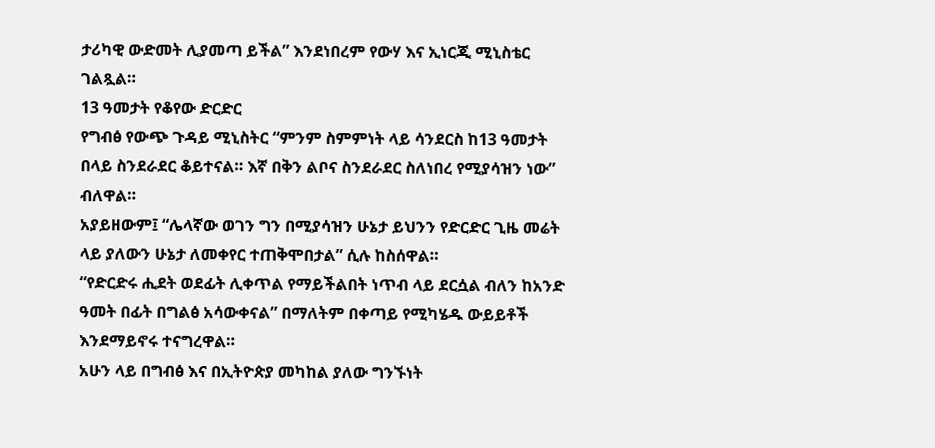ታሪካዊ ውድመት ሊያመጣ ይችል” እንደነበረም የውሃ እና ኢነርጂ ሚኒስቴር ገልጿል።
13 ዓመታት የቆየው ድርድር
የግብፅ የውጭ ጉዳይ ሚኒስትር “ምንም ስምምነት ላይ ሳንደርስ ከ13 ዓመታት በላይ ስንደራደር ቆይተናል። እኛ በቅን ልቦና ስንደራደር ስለነበረ የሚያሳዝን ነው” ብለዋል።
አያይዘውም፤ “ሌላኛው ወገን ግን በሚያሳዝን ሁኔታ ይህንን የድርድር ጊዜ መሬት ላይ ያለውን ሁኔታ ለመቀየር ተጠቅሞበታል” ሲሉ ከስሰዋል።
“የድርድሩ ሒደት ወደፊት ሊቀጥል የማይችልበት ነጥብ ላይ ደርሷል ብለን ከአንድ ዓመት በፊት በግልፅ አሳውቀናል” በማለትም በቀጣይ የሚካሄዱ ውይይቶች እንደማይኖሩ ተናግረዋል።
አሁን ላይ በግብፅ እና በኢትዮጵያ መካከል ያለው ግንኙነት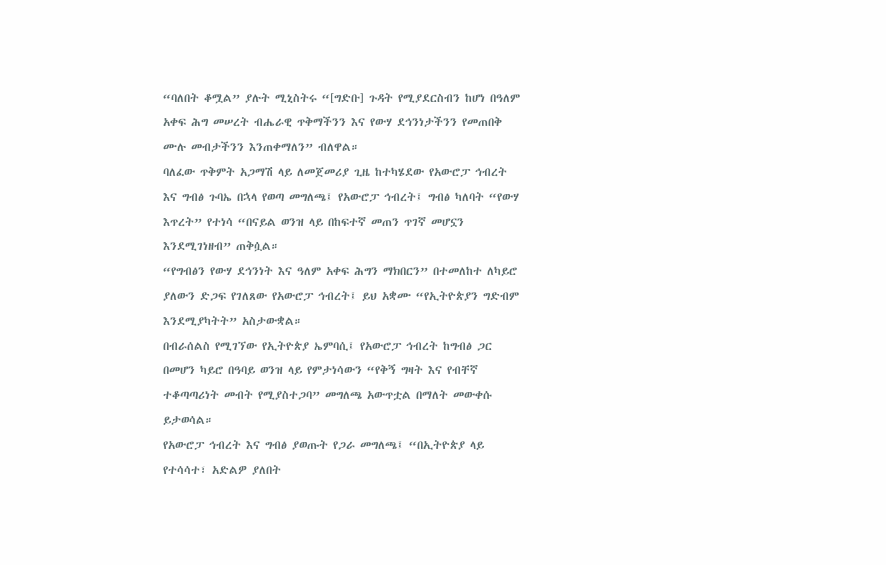“ባለበት ቆሟል” ያሉት ሚኒስትሩ “[ግድቡ] ጉዳት የሚያደርስብን ከሆነ በዓለም አቀፍ ሕግ መሠረት ብሔራዊ ጥቅማችንን እና የውሃ ደኅንነታችንን የመጠበቅ ሙሉ መብታችንን እንጠቀማለን” ብለዋል።
ባለፈው ጥቅምት አጋማሽ ላይ ለመጀመሪያ ጊዜ ከተካሄደው የአውሮፓ ኅብረት እና ግብፅ ጉባኤ በኋላ የወጣ መግለጫ፤ የአውሮፓ ኅብረት፤ ግብፅ ካለባት “የውሃ እጥረት” የተነሳ “በናይል ወንዝ ላይ በከፍተኛ መጠን ጥገኛ መሆኗን እንደሚገነዘብ” ጠቅሷል።
“የግብፅን የውሃ ደኅንነት እና ዓለም አቀፍ ሕግን ማክበርን” በተመለከተ ለካይሮ ያለውን ድጋፍ የገለጸው የአውሮፓ ኅብረት፤ ይህ አቋሙ “የኢትዮጵያን ግድብም እንደሚያካትት” አስታውቋል።
በብራሰልስ የሚገኘው የኢትዮጵያ ኤምባሲ፤ የአውሮፓ ኅብረት ከግብፅ ጋር በመሆን ካይሮ በዓባይ ወንዝ ላይ የምታነሳውን “የቅኝ ግዛት እና የብቸኛ ተቆጣጣሪነት መብት የሚያስተጋባ” መግለጫ አውጥቷል በማለት መውቀሱ ይታወሳል።
የአውሮፓ ኅብረት እና ግብፅ ያወጡት የጋራ መግለጫ፤ “በኢትዮጵያ ላይ የተሳሳተ፣ አድልዎ ያለበት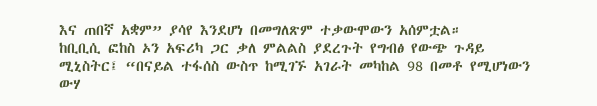እና ጠበኛ አቋም” ያሳየ እንደሆነ በመግለጽም ተቃውሞውን አሰምቷል።
ከቢቢሲ ፎከስ ኦን አፍሪካ ጋር ቃለ ምልልስ ያደረጉት የግብፅ የውጭ ጉዳይ ሚኒስትር፤ “በናይል ተፋሰስ ውስጥ ከሚገኙ አገራት መካከል 98 በመቶ የሚሆነውን ውሃ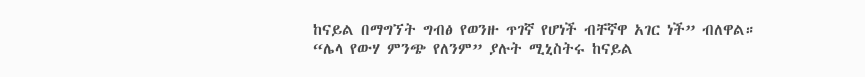ከናይል በማግኘት ግብፅ የወንዙ ጥገኛ የሆነች ብቸኛዋ አገር ነች” ብለዋል።
“ሌላ የውሃ ምንጭ የለንም” ያሉት ሚኒስትሩ ከናይል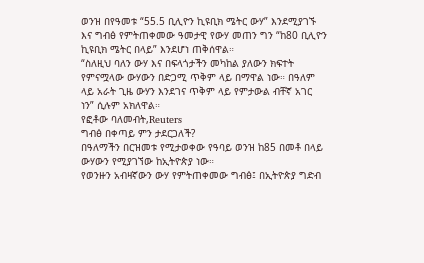ወንዝ በየዓመቱ “55.5 ቢሊዮን ኪዩቢክ ሜትር ውሃ” እንደሚያገኙ እና ግብፅ የምትጠቀመው ዓመታዊ የውሃ መጠን ግን “ከ80 ቢሊዮን ኪዩቢክ ሜትር በላይ” እንደሆነ ጠቅሰዋል።
“ስለዚህ ባለን ውሃ እና በፍላጎታችን መካከል ያለውን ክፍተት የምናሟላው ውሃውን በድጋሚ ጥቅም ላይ በማዋል ነው። በዓለም ላይ አራት ጊዜ ውሃን እንደገና ጥቅም ላይ የምታውል ብቸኛ አገር ነን” ሲሉም አክለዋል።
የፎቶው ባለመብት,Reuters
ግብፅ በቀጣይ ምን ታደርጋለች?
በዓለማችን በርዝመቱ የሚታወቀው የዓባይ ወንዝ ከ85 በመቶ በላይ ውሃውን የሚያገኘው ከኢትዮጵያ ነው።
የወንዙን አብዛኛውን ውሃ የምትጠቀመው ግብፅ፤ በኢትዮጵያ ግድብ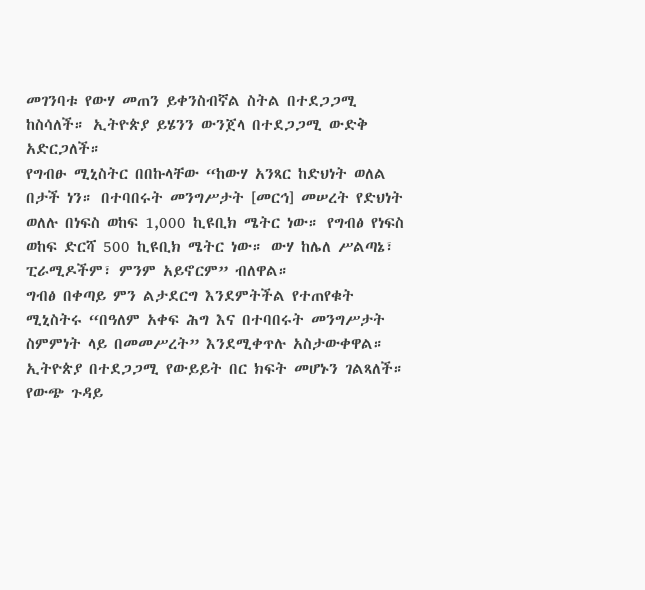መገንባቱ የውሃ መጠን ይቀንስብኛል ስትል በተደጋጋሚ ከስሳለች። ኢትዮጵያ ይሄንን ውንጀላ በተደጋጋሚ ውድቅ አድርጋለች።
የግብፁ ሚኒስትር በበኩላቸው “ከውሃ አንጻር ከድህነት ወለል በታች ነን። በተባበሩት መንግሥታት [መርኅ] መሠረት የድህነት ወለሉ በነፍስ ወከፍ 1,000 ኪዩቢክ ሜትር ነው። የግብፅ የነፍስ ወከፍ ድርሻ 500 ኪዩቢክ ሜትር ነው። ውሃ ከሌለ ሥልጣኔ፣ ፒራሚዶችም፣ ምንም አይኖርም” ብለዋል።
ግብፅ በቀጣይ ምን ልታደርግ እንደምትችል የተጠየቁት ሚኒስትሩ “በዓለም አቀፍ ሕግ እና በተባበሩት መንግሥታት ስምምነት ላይ በመመሥረት” እንደሚቀጥሉ አስታውቀዋል።
ኢትዮጵያ በተደጋጋሚ የውይይት በር ክፍት መሆኑን ገልጻለች።
የውጭ ጉዳይ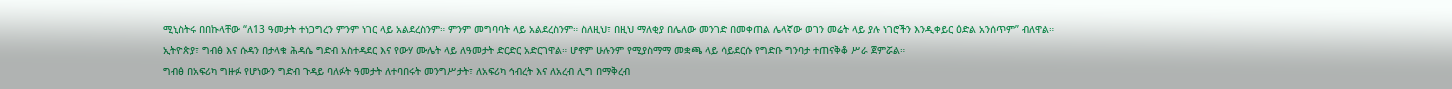ሚኒስትሩ በበኩላቸው “ለ13 ዓመታት ተነጋግረን ምንም ነገር ላይ አልደረስንም። ምንም መግባባት ላይ አልደረስንም። ስለዚህ፣ በዚህ ማለቂያ በሌለው መንገድ በመቀጠል ሌላኛው ወገን መሬት ላይ ያሉ ነገሮችን እንዲቀይር ዕድል አንሰጥም” ብለዋል።
ኢትዮጵያ፣ ግብፅ እና ሱዳን በታላቁ ሕዳሴ ግድብ አስተዳደር እና የውሃ ሙሌት ላይ ለዓመታት ድርድር አድርገዋል። ሆኖም ሁሉንም የሚያስማማ መቋጫ ላይ ሳይደርሱ የግድቡ ግንባታ ተጠናቅቆ ሥራ ጀምሯል።
ግብፅ በአፍሪካ ግዙፉ የሆነውን ግድብ ጉዳይ ባለፉት ዓመታት ለተባበሩት መንግሥታት፣ ለአፍሪካ ኅብረት እና ለአረብ ሊግ በማቅረብ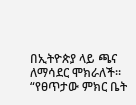በኢትዮጵያ ላይ ጫና ለማሳደር ሞክራለች።
“የፀጥታው ምክር ቤት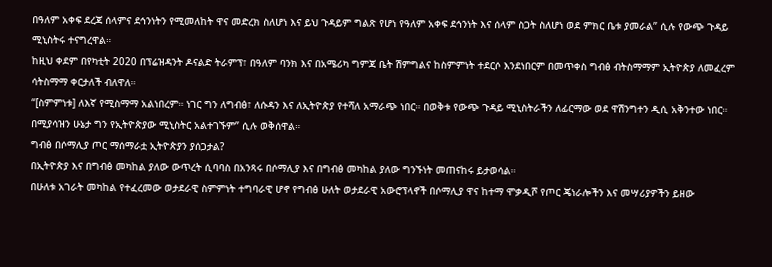በዓለም አቀፍ ደረጃ ሰላምና ደኅንነትን የሚመለከት ዋና መድረክ ስለሆነ እና ይህ ጉዳይም ግልጽ የሆነ የዓለም አቀፍ ደኅንነት እና ሰላም ስጋት ስለሆነ ወደ ምክር ቤቱ ያመራል” ሲሉ የውጭ ጉዳይ ሚኒስትሩ ተናግረዋል።
ከዚህ ቀደም በየካቲት 2020 በፕሬዝዳንት ዶናልድ ትራምፕ፣ በዓለም ባንክ እና በአሜሪካ ግምጃ ቤት ሽምግልና ከስምምነት ተደርሶ እንደነበርም በመጥቀስ ግብፅ ብትስማማም ኢትዮጵያ ለመፈረም ሳትስማማ ቀርታለች ብለዋለ።
“[ስምምነቱ] ለእኛ የሚስማማ አልነበረም። ነገር ግን ለግብፅ፣ ለሱዳን እና ለኢትዮጵያ የተሻለ አማራጭ ነበር። በወቅቱ የውጭ ጉዳይ ሚኒስትራችን ለፊርማው ወደ ዋሽንግተን ዲሲ አቅንተው ነበር። በሚያሳዝን ሁኔታ ግን የኢትዮጵያው ሚኒስትር አልተገኙም” ሲሉ ወቅሰዋል።
ግብፅ በሶማሊያ ጦር ማሰማራቷ ኢትዮጵያን ያሰጋታል?
በኢትዮጵያ እና በግብፅ መካከል ያለው ውጥረት ሲባባስ በአንጻሩ በሶማሊያ እና በግብፅ መካከል ያለው ግንኙነት መጠናከሩ ይታወሳል።
በሁለቱ አገራት መካከል የተፈረመው ወታደራዊ ስምምነት ተግባራዊ ሆኖ የግብፅ ሁለት ወታደራዊ አውሮፕላኖች በሶማሊያ ዋና ከተማ ሞቃዲሾ የጦር ጄነራሎችን እና መሣሪያዎችን ይዘው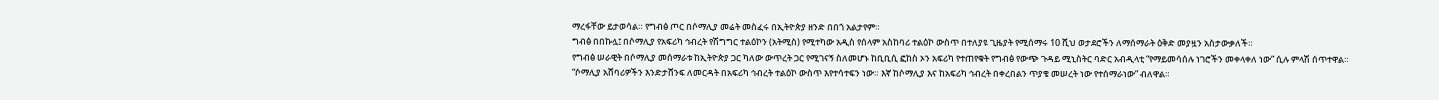ማረፋቸው ይታወሳል። የግብፅ ጦር በሶማሊያ መሬት መስፈሩ በኢትዮጵያ ዘንድ በበጎ አልታየም።
ግብፅ በበኩሏ፤ በሶማሊያ የአፍሪካ ኅብረት የሽግግር ተልዕኮን (አትሚስ) የሚተካው አዲስ የሰላም አስከባሪ ተልዕኮ ውስጥ በተለያዩ ጊዜያት የሚሰማሩ 10 ሺህ ወታደሮችን ለማሰማራት ዕቅድ መያዟን አስታውቃለች።
የግብፅ ሠራዊት በሶማሊያ መሰማራቱ ከኢትዮጵያ ጋር ካለው ውጥረት ጋር የሚገናኝ ስለመሆኑ ከቢቢሲ ፎከስ ኦን አፍሪካ የተጠየቁት የግብፅ የውጭ ጉዳይ ሚኒስትር ባድር አብዲላቲ “የማይመሳሰሉ ነገሮችን መቀላቀለ ነው” ሲሉ ምላሽ ሰጥተዋል።
“ሶማሊያ አሸባሪዎችን እንድታሸንፍ ለመርዳት በአፍሪካ ኅብረት ተልዕኮ ውስጥ እየተሳተፍን ነው። እኛ ከሶማሊያ እና ከአፍሪካ ኅብረት በቀረበልን ጥያቄ መሠረት ነው የተሰማራነው” ብለዋል።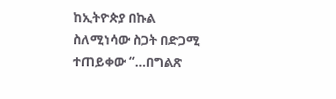ከኢትዮጵያ በኩል ስለሚነሳው ስጋት በድጋሚ ተጠይቀው “…በግልጽ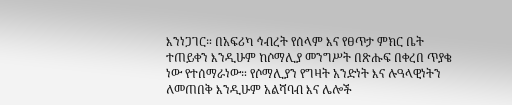እንነጋገር። በአፍሪካ ኅብረት የሰላም እና የፀጥታ ምክር ቤት ተጠይቀን እንዲሁም ከሶማሊያ መንግሥት በጽሑፍ በቀረበ ጥያቄ ነው የተሰማራነው። የሶማሊያን የግዛት አንድነት እና ሉዓላዊነትን ለመጠበቅ እንዲሁም አልሻባብ እና ሌሎች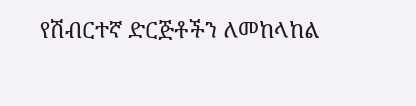የሽብርተኛ ድርጅቶችን ለመከላከል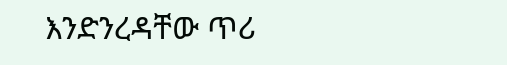እንድንረዳቸው ጥሪ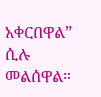አቀርበዋል” ሲሉ መልሰዋል።